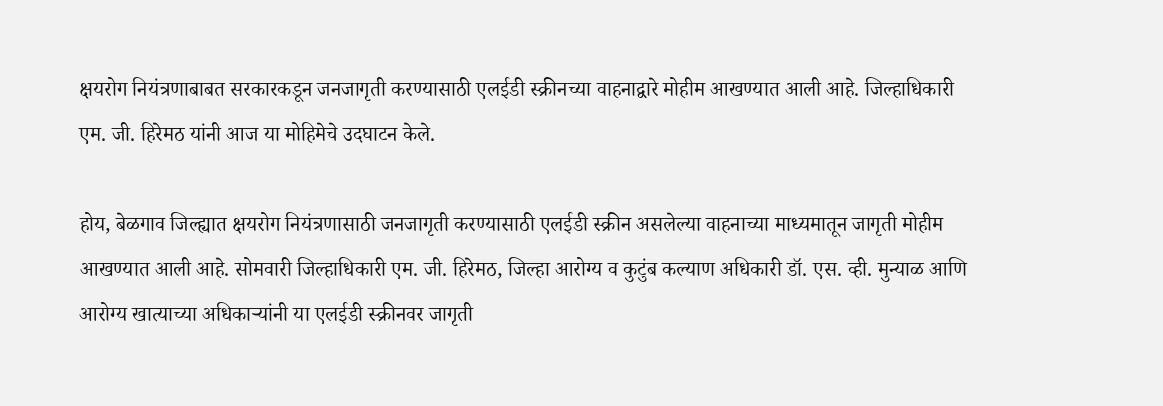क्षयरोग नियंत्रणाबाबत सरकारकडून जनजागृती करण्यासाठी एलईडी स्क्रीनच्या वाहनाद्वारे मोहीम आखण्यात आली आहे. जिल्हाधिकारी एम. जी. हिरेमठ यांनी आज या मोहिमेचे उदघाटन केले.

होय, बेळगाव जिल्ह्यात क्षयरोग नियंत्रणासाठी जनजागृती करण्यासाठी एलईडी स्क्रीन असलेल्या वाहनाच्या माध्यमातून जागृती मोहीम आखण्यात आली आहे. सोमवारी जिल्हाधिकारी एम. जी. हिरेमठ, जिल्हा आरोग्य व कुटुंब कल्याण अधिकारी डॉ. एस. व्ही. मुन्याळ आणि आरोग्य खात्याच्या अधिकाऱ्यांनी या एलईडी स्क्रीनवर जागृती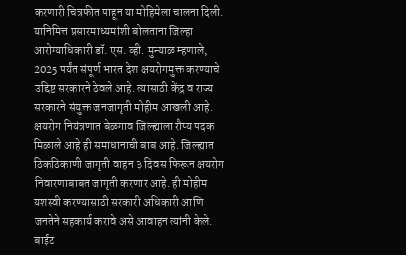करणारी चित्रफीत पाहून या मोहिमेला चालना दिली.
यानिमित्त प्रसारमाध्यमांशी बोलताना जिल्हा आरोग्याधिकारी डॉ. एस. व्ही. मुन्याळ म्हणाले, 2025 पर्यंत संपूर्ण भारत देश क्षयरोगमुक्त करण्याचे उद्दिष्ट सरकारने ठेवले आहे. त्यासाठी केंद्र व राज्य सरकारने संयुक्त जनजागृती मोहीम आखली आहे. क्षयरोग नियंत्रणात बेळगाव जिल्ह्याला रौप्य पदक मिळाले आहे ही समाधानाची बाब आहे. जिल्ह्यात ठिकठिकाणी जागृती वाहन ३ दिवस फिरून क्षयरोग निवारणाबाबत जागृती करणार आहे. ही मोहीम यशस्वी करण्यासाठी सरकारी अधिकारी आणि जनतेने सहकार्य करावे असे आवाहन त्यांनी केले. बाईट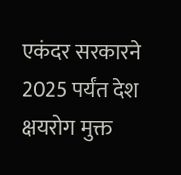एकंदर सरकारने 2025 पर्यंत देश क्षयरोग मुक्त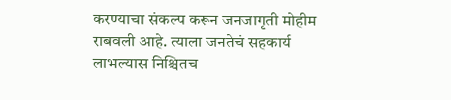करण्याचा संकल्प करून जनजागृती मोहीम राबवली आहे. त्याला जनतेचं सहकार्य लाभल्यास निश्चितच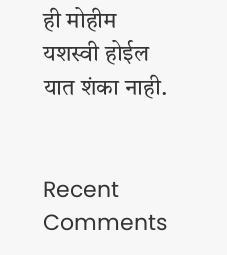ही मोहीम यशस्वी होईल यात शंका नाही.


Recent Comments